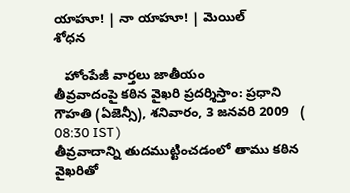యాహూ! | నా యాహూ! | మెయిల్
శోధన

   హోంపేజీ వార్తలు జాతీయం
తీవ్రవాదంపై కఠిన వైఖరి ప్రదర్శిస్తాం: ప్రధాని
గౌహతి (ఏజెన్సీ), శనివారం, 3 జనవరి 2009   ( 08:30 IST )
తీవ్రవాదాన్ని తుదముట్టించడంలో తాము కఠిన వైఖరితో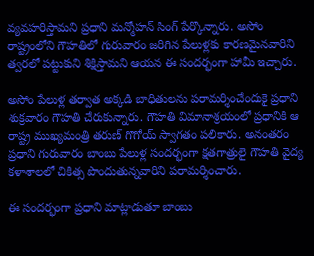వ్యవహరిస్తామని ప్రధాని మన్మోహన్ సింగ్ పేర్కొన్నారు. అసోం రాష్ట్రంలోని గౌహతిలో గురువారం జరిగిన పేలుళ్లకు కారణమైనవారిని త్వరలో పట్టుకుని శిక్షిస్తామని ఆయన ఈ సందర్భంగా హామీ ఇచ్చారు.

అసోం పేలుళ్ల తర్వాత అక్కడి బాధితులను పరామర్శించేందుకై ప్రధాని శుక్రవారం గౌహతి చేరుకున్నారు. గౌహతి విమానాశ్రయంలో ప్రధానికి ఆ రాష్ట్ర ముఖ్యమంత్రి తరుణ్ గొగోయ్ స్వాగతం పలికారు. అనంతరం ప్రధాని గురువారం బాంబు పేలుళ్ల సందర్భంగా క్షతగాత్రులై గౌహతి వైద్య కళాశాలలో చికిత్స పొందుతున్నవారిని పరామర్శించారు.

ఈ సందర్భంగా ప్రధాని మాట్లాడుతూ బాంబు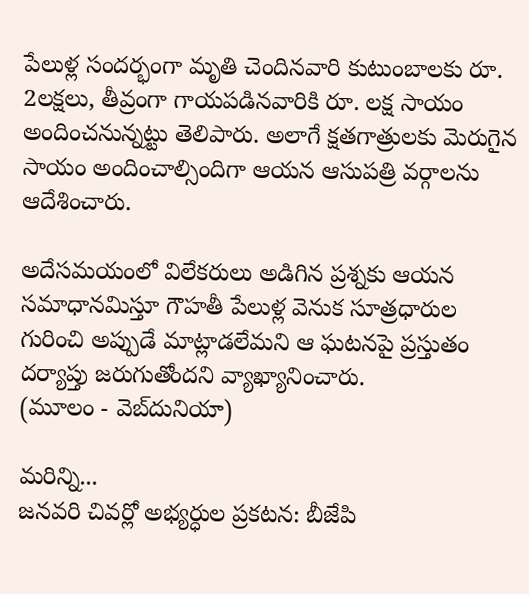పేలుళ్ల సందర్భంగా మృతి చెందినవారి కుటుంబాలకు రూ. 2లక్షలు, తీవ్రంగా గాయపడినవారికి రూ. లక్ష సాయం అందించనున్నట్టు తెలిపారు. అలాగే క్షతగాత్రులకు మెరుగైన సాయం అందించాల్సిందిగా ఆయన ఆసుపత్రి వర్గాలను ఆదేశించారు.

అదేసమయంలో విలేకరులు అడిగిన ప్రశ్నకు ఆయన సమాధానమిస్తూ గౌహతీ పేలుళ్ల వెనుక సూత్రధారుల గురించి అప్పుడే మాట్లాడలేమని ఆ ఘటనపై ప్రస్తుతం దర్యాప్తు జరుగుతోందని వ్యాఖ్యానించారు.
(మూలం - వెబ్‌దునియా)

మరిన్ని...
జనవరి చివర్లో అభ్యర్ధుల ప్రకటన: బీజేపి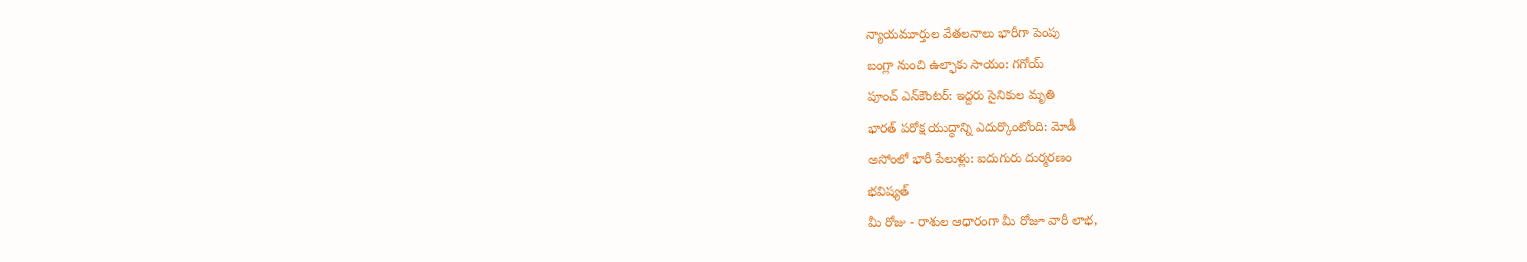న్యాయమూర్తుల వేతలనాలు భారీగా పెంపు
బంగ్లా నుంచి ఉల్ఫాకు సాయం: గగోయ్
పూంచ్ ఎన్‌కౌంటర్: ఇద్దరు సైనికుల మృతి
భారత్ పరోక్ష యుద్ధాన్ని ఎదుర్కొంటోంది: మోడీ
అసోంలో భారీ పేలుళ్లు: ఐదుగురు దుర్మరణం
భవిష్యత్
మీ రోజు - రాశుల ఆధారంగా మీ రోజూ వారీ లాభ,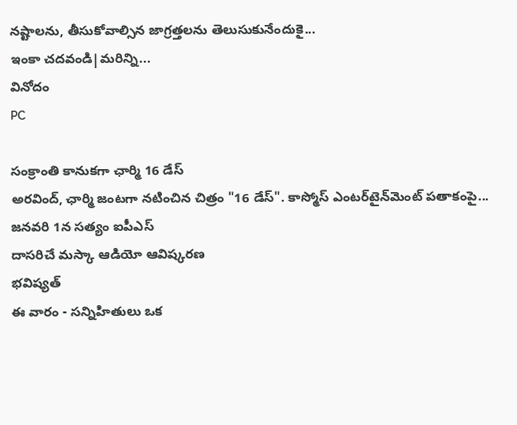నష్టాలను, తీసుకోవాల్సిన జాగ్రత్తలను తెలుసుకునేందుకై...
ఇంకా చదవండి|మరిన్ని...
వినోదం
PC

సంక్రాంతి కానుకగా ఛార్మి 16 డేస్
అరవింద్, ఛార్మి జంటగా నటించిన చిత్రం "16 డేస్". కాస్మోస్ ఎంటర్‌టైన్‌మెంట్ పతాకంపై...
జనవరి 1న సత్యం ఐపీఎస్
దాసరిచే మస్కా ఆడియో ఆవిష్కరణ
భవిష్యత్
ఈ వారం - సన్నిహితులు ఒక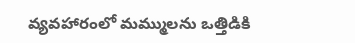వ్యవహారంలో మమ్ములను ఒత్తిడికి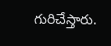గురిచేస్తారు.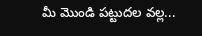మీ మొండి పట్టుదల వల్ల...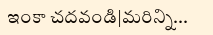ఇంకా చదవండి|మరిన్ని...